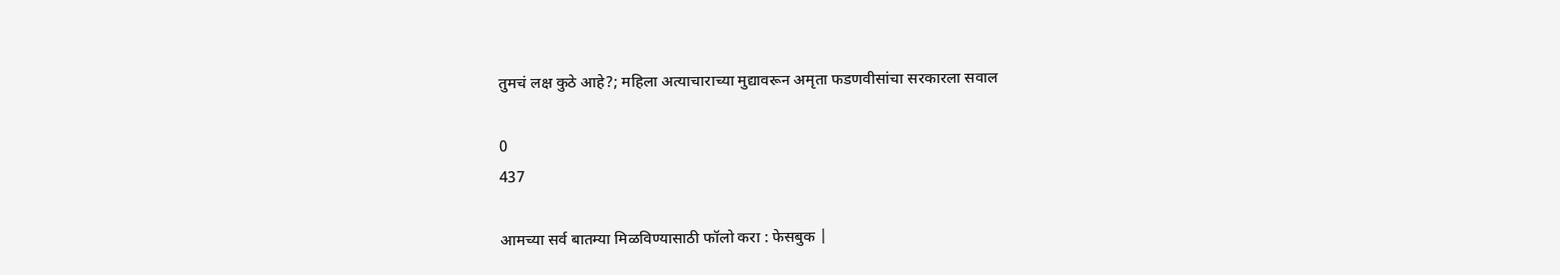तुमचं लक्ष कुठे आहे?; महिला अत्याचाराच्या मुद्यावरून अमृता फडणवीसांचा सरकारला सवाल

0
437

आमच्या सर्व बातम्या मिळविण्यासाठी फॉलो करा : फेसबुक |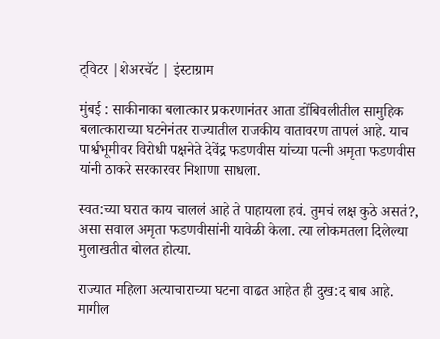ट्विटर |शेअरचॅट | इंस्टाग्राम

मुंबई : साकीनाका बलात्कार प्रकरणानंतर आता डोंबिवलीतील सामुहिक बलात्काराच्या घटनेनंतर राज्यातील राजकीय वातावरण तापलं आहे. याच पार्श्वभूमीवर विरोधी पक्षनेते देवेंद्र फडणवीस यांच्या पत्नी अमृता फडणवीस यांनी ठाकरे सरकारवर निशाणा साधला.

स्वत:च्या घरात काय चाललं आहे ते पाहायला हवं. तुमचं लक्ष कुठे असतं?, असा सवाल अमृता फडणवीसांनी यावेळी केला. त्या लोकमतला दिलेल्या मुलाखतीत बोलत होत्या.

राज्यात महिला अत्याचाराच्या घटना वाढत आहेत ही दुख:द बाब आहे. मागील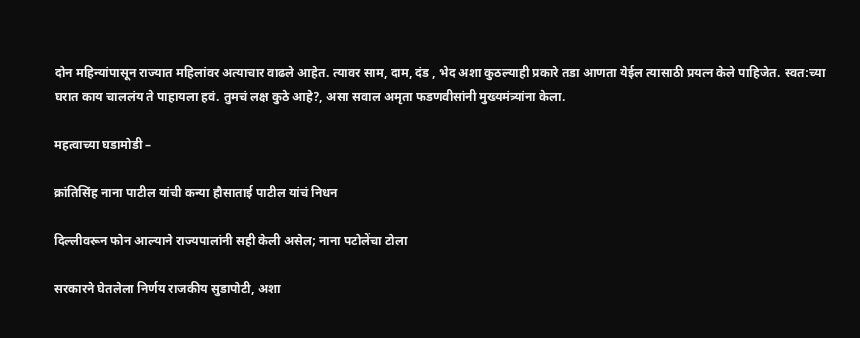दोन महिन्यांपासून राज्यात महिलांवर अत्याचार वाढले आहेत. त्यावर साम, दाम, दंड , भेद अशा कुठल्याही प्रकारे तडा आणता येईल त्यासाठी प्रयत्न केले पाहिजेत. स्वत:च्या घरात काय चाललंय ते पाहायला हवं. तुमचं लक्ष कुठे आहे?, असा सवाल अमृता फडणवीसांनी मुख्यमंत्र्यांना केला.

महत्वाच्या घडामोडी –

क्रांतिसिंह नाना पाटील यांची कन्या हौसाताई पाटील यांचं निधन

दिल्लीवरून फोन आल्याने राज्यपालांनी सही केली असेल; नाना पटोलेंचा टोला

सरकारने घेतलेला निर्णय राजकीय सुडापोटी, अशा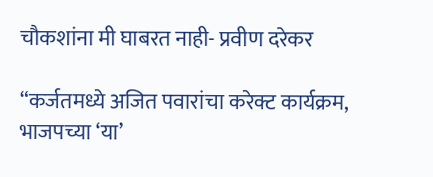चौकशांना मी घाबरत नाही- प्रवीण दरेकर

“कर्जतमध्ये अजित पवारांचा करेक्ट कार्यक्रम, भाजपच्या ‘या’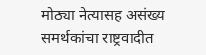मोठ्या नेत्यासह असंख्य समर्थकांचा राष्ट्रवादीत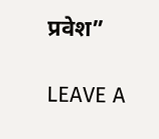प्रवेश”

LEAVE A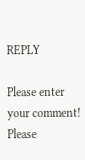REPLY

Please enter your comment!
Please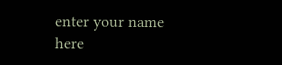enter your name here